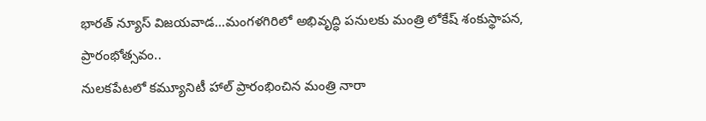భారత్ న్యూస్ విజయవాడ…మంగళగిరిలో అభివృద్ధి పనులకు మంత్రి లోకేష్ శంకుస్థాపన, ప్రారంభోత్సవం..
నులకపేటలో కమ్యూనిటీ హాల్ ప్రారంభించిన మంత్రి నారా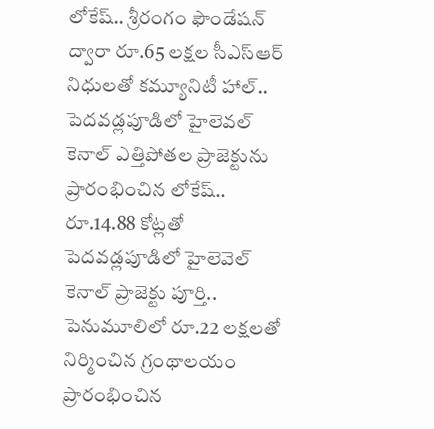లోకేష్.. శ్రీరంగం ఫౌండేషన్ ద్వారా రూ.65 లక్షల సీఎస్ఆర్ నిధులతో కమ్యూనిటీ హాల్.. పెదవడ్లపూడిలో హైలెవల్ కెనాల్ ఎత్తిపోతల ప్రాజెక్టును ప్రారంభించిన లోకేష్.. రూ.14.88 కోట్లతో పెదవడ్లపూడిలో హైలెవెల్ కెనాల్ ప్రాజెక్టు పూర్తి.. పెనుమూలిలో రూ.22 లక్షలతో నిర్మించిన గ్రంథాలయం ప్రారంభించిన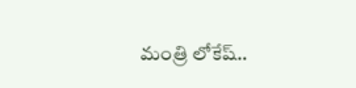మంత్రి లోకేష్..